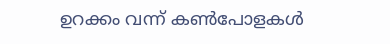ഉറക്കം വന്ന് കൺപോളകൾ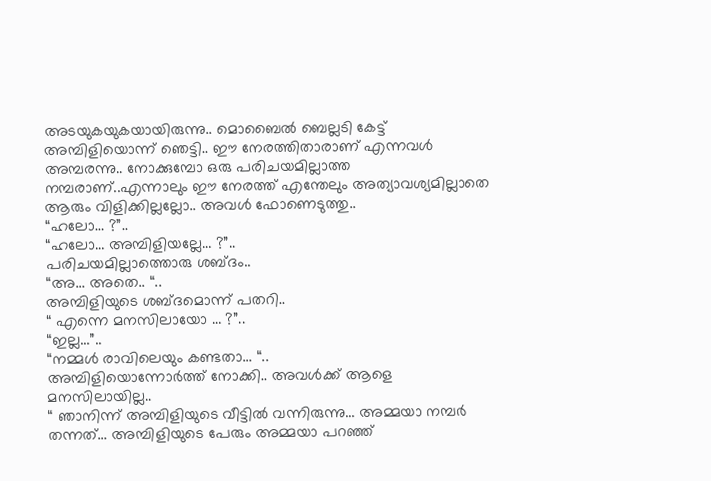അടയുകയുകയായിരുന്നു.. മൊബൈൽ ബെല്ലടി കേട്ട് അമ്പിളിയൊന്ന് ഞെട്ടി.. ഈ നേരത്തിതാരാണ് എന്നവൾ അമ്പരന്നു.. നോക്കുമ്പോ ഒരു പരിചയമില്ലാത്ത നമ്പരാണ്..എന്നാലും ഈ നേരത്ത് എന്തേലും അത്യാവശ്യമില്ലാതെ ആരും വിളിക്കില്ലല്ലോ.. അവൾ ഫോണെടുത്തു..
“ഹലോ… ?”..
“ഹലോ… അമ്പിളിയല്ലേ… ?”..
പരിചയമില്ലാത്തൊരു ശബ്ദം..
“അ… അതെ.. “..
അമ്പിളിയുടെ ശബ്ദമൊന്ന് പതറി..
“ എന്നെ മനസിലായോ … ?”..
“ഇല്ല…”..
“നമ്മൾ രാവിലെയും കണ്ടതാ… “..
അമ്പിളിയൊന്നോർത്ത് നോക്കി.. അവൾക്ക് ആളെ മനസിലായില്ല..
“ ഞാനിന്ന് അമ്പിളിയുടെ വീട്ടിൽ വന്നിരുന്നു… അമ്മയാ നമ്പർ തന്നത്… അമ്പിളിയുടെ പേരും അമ്മയാ പറഞ്ഞ്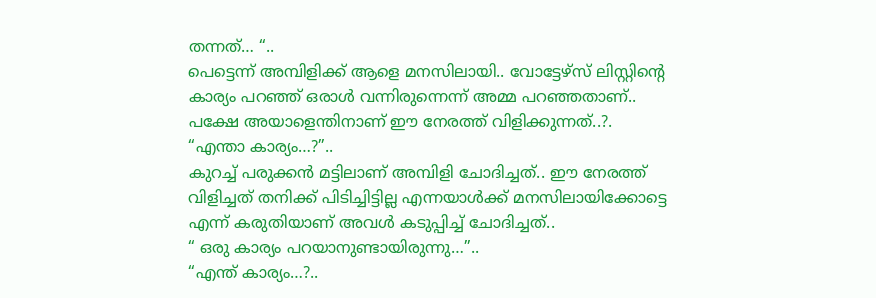തന്നത്… “..
പെട്ടെന്ന് അമ്പിളിക്ക് ആളെ മനസിലായി.. വോട്ടേഴ്സ് ലിസ്റ്റിന്റെ കാര്യം പറഞ്ഞ് ഒരാൾ വന്നിരുന്നെന്ന് അമ്മ പറഞ്ഞതാണ്.. പക്ഷേ അയാളെന്തിനാണ് ഈ നേരത്ത് വിളിക്കുന്നത്..?.
“എന്താ കാര്യം…?”..
കുറച്ച് പരുക്കൻ മട്ടിലാണ് അമ്പിളി ചോദിച്ചത്.. ഈ നേരത്ത് വിളിച്ചത് തനിക്ക് പിടിച്ചിട്ടില്ല എന്നയാൾക്ക് മനസിലായിക്കോട്ടെ എന്ന് കരുതിയാണ് അവൾ കടുപ്പിച്ച് ചോദിച്ചത്..
“ ഒരു കാര്യം പറയാനുണ്ടായിരുന്നു…”..
“എന്ത് കാര്യം…?..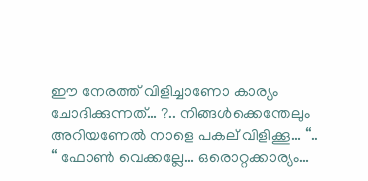ഈ നേരത്ത് വിളിച്ചാണോ കാര്യം ചോദിക്കുന്നത്… ?.. നിങ്ങൾക്കെന്തേലും അറിയണേൽ നാളെ പകല് വിളിക്കൂ… “..
“ ഫോൺ വെക്കല്ലേ… ഒരൊറ്റക്കാര്യം…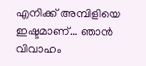എനിക്ക് അമ്പിളിയെ ഇഷ്ടമാണ്… ഞാൻ വിവാഹം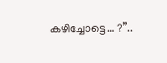കഴിച്ചോട്ടെ… ?”..